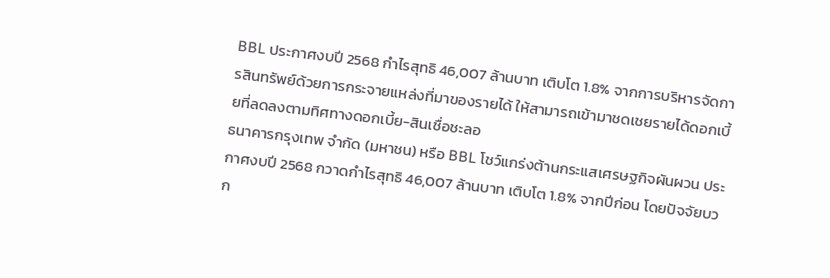BBL ประกาศงบปี 2568 กำไรสุทธิ 46,007 ล้านบาท เติบโต 1.8% จากการบริหารจัดการสินทรัพย์ด้วยการกระจายแหล่งที่มาของรายได้ ให้สามารถเข้ามาชดเชยรายได้ดอกเบี้ยที่ลดลงตามทิศทางดอกเบี้ย-สินเชื่อชะลอ
ธนาคารกรุงเทพ จำกัด (มหาชน) หรือ BBL โชว์แกร่งต้านกระแสเศรษฐกิจผันผวน ประกาศงบปี 2568 กวาดกำไรสุทธิ 46,007 ล้านบาท เติบโต 1.8% จากปีก่อน โดยปัจจัยบวก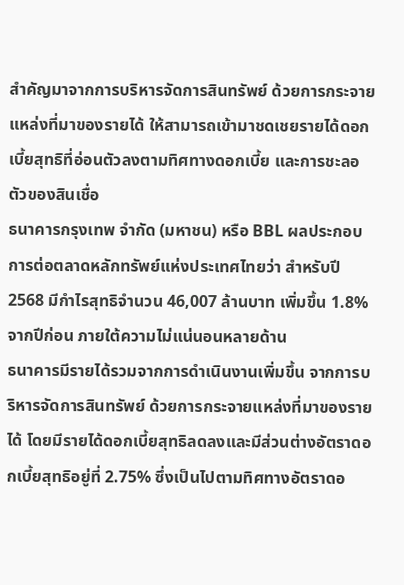สำคัญมาจากการบริหารจัดการสินทรัพย์ ด้วยการกระจายแหล่งที่มาของรายได้ ให้สามารถเข้ามาชดเชยรายได้ดอกเบี้ยสุทธิที่อ่อนตัวลงตามทิศทางดอกเบี้ย และการชะลอตัวของสินเชื่อ
ธนาคารกรุงเทพ จำกัด (มหาชน) หรือ BBL ผลประกอบการต่อตลาดหลักทรัพย์แห่งประเทศไทยว่า สําหรับปี 2568 มีกําไรสุทธิจํานวน 46,007 ล้านบาท เพิ่มขึ้น 1.8% จากปีก่อน ภายใต้ความไม่แน่นอนหลายด้าน
ธนาคารมีรายได้รวมจากการดําเนินงานเพิ่มขึ้น จากการบริหารจัดการสินทรัพย์ ด้วยการกระจายแหล่งที่มาของรายได้ โดยมีรายได้ดอกเบี้ยสุทธิลดลงและมีส่วนต่างอัตราดอกเบี้ยสุทธิอยู่ที่ 2.75% ซึ่งเป็นไปตามทิศทางอัตราดอ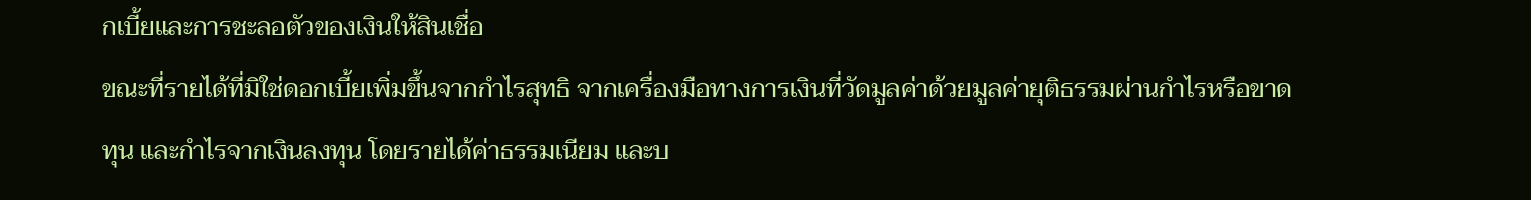กเบี้ยและการชะลอตัวของเงินให้สินเชื่อ
ขณะที่รายได้ที่มิใช่ดอกเบี้ยเพิ่มขึ้นจากกําไรสุทธิ จากเครื่องมือทางการเงินที่วัดมูลค่าด้วยมูลค่ายุติธรรมผ่านกําไรหรือขาดทุน และกําไรจากเงินลงทุน โดยรายได้ค่าธรรมเนียม และบ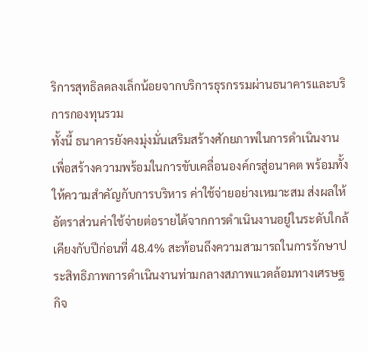ริการสุทธิลดลงเล็กน้อยจากบริการธุรกรรมผ่านธนาคารและบริการกองทุนรวม
ทั้งนี้ ธนาคารยังคงมุ่งมั่นเสริมสร้างศักยภาพในการดําเนินงาน เพื่อสร้างความพร้อมในการขับเคลื่อนองค์กรสู่อนาคต พร้อมทั้งให้ความสําคัญกับการบริหาร ค่าใช้จ่ายอย่างเหมาะสม ส่งผลให้อัตราส่วนค่าใช้จ่ายต่อรายได้จากการดําเนินงานอยู่ในระดับใกล้เคียงกับปีก่อนที่ 48.4% สะท้อนถึงความสามารถในการรักษาประสิทธิภาพการดําเนินงานท่ามกลางสภาพแวดล้อมทางเศรษฐกิจ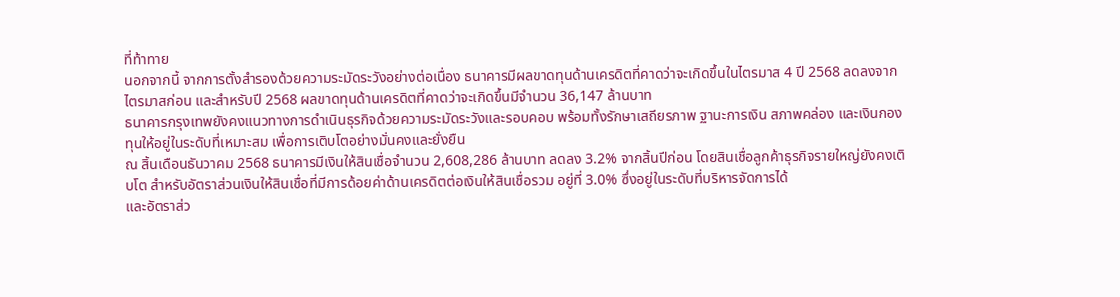ที่ท้าทาย
นอกจากนี้ จากการตั้งสํารองด้วยความระมัดระวังอย่างต่อเนื่อง ธนาคารมีผลขาดทุนด้านเครดิตที่คาดว่าจะเกิดขึ้นในไตรมาส 4 ปี 2568 ลดลงจากไตรมาสก่อน และสําหรับปี 2568 ผลขาดทุนด้านเครดิตที่คาดว่าจะเกิดขึ้นมีจํานวน 36,147 ล้านบาท
ธนาคารกรุงเทพยังคงแนวทางการดําเนินธุรกิจด้วยความระมัดระวังและรอบคอบ พร้อมทั้งรักษาเสถียรภาพ ฐานะการเงิน สภาพคล่อง และเงินกองทุนให้อยู่ในระดับที่เหมาะสม เพื่อการเติบโตอย่างมั่นคงและยั่งยืน
ณ สิ้นเดือนธันวาคม 2568 ธนาคารมีเงินให้สินเชื่อจํานวน 2,608,286 ล้านบาท ลดลง 3.2% จากสิ้นปีก่อน โดยสินเชื่อลูกค้าธุรกิจรายใหญ่ยังคงเติบโต สําหรับอัตราส่วนเงินให้สินเชื่อที่มีการด้อยค่าด้านเครดิตต่อเงินให้สินเชื่อรวม อยู่ที่ 3.0% ซึ่งอยู่ในระดับที่บริหารจัดการได้
และอัตราส่ว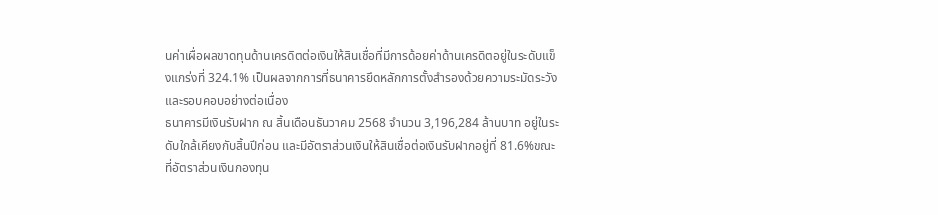นค่าเผื่อผลขาดทุนด้านเครดิตต่อเงินให้สินเชื่อที่มีการด้อยค่าด้านเครดิตอยู่ในระดับแข็งแกร่งที่ 324.1% เป็นผลจากการที่ธนาคารยึดหลักการตั้งสํารองด้วยความระมัดระวัง และรอบคอบอย่างต่อเนื่อง
ธนาคารมีเงินรับฝาก ณ สิ้นเดือนธันวาคม 2568 จํานวน 3,196,284 ล้านบาท อยู่ในระดับใกล้เคียงกับสิ้นปีก่อน และมีอัตราส่วนเงินให้สินเชื่อต่อเงินรับฝากอยู่ที่ 81.6%ขณะที่อัตราส่วนเงินกองทุน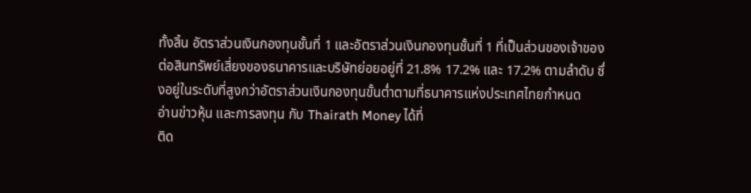ทั้งสิ้น อัตราส่วนเงินกองทุนชั้นที่ 1 และอัตราส่วนเงินกองทุนชั้นที่ 1 ที่เป็นส่วนของเจ้าของต่อสินทรัพย์เสี่ยงของธนาคารและบริษัทย่อยอยู่ที่ 21.8% 17.2% และ 17.2% ตามลําดับ ซึ่งอยู่ในระดับที่สูงกว่าอัตราส่วนเงินกองทุนขั้นต่ำตามที่ธนาคารแห่งประเทศไทยกําหนด
อ่านข่าวหุ้น และการลงทุน กับ Thairath Money ได้ที่
ติด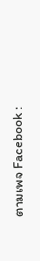ตามเพจ Facebook :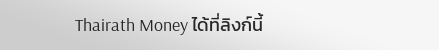Thairath Money ได้ที่ลิงก์นี้